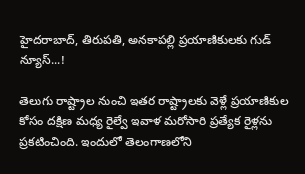హైదరాబాద్, తిరుపతి, అనకాపల్లి ప్రయాణికులకు గుడ్ న్యూస్...!

తెలుగు రాష్ట్రాల నుంచి ఇతర రాష్ట్రాలకు వెళ్లే ప్రయాణికుల కోసం దక్షిణ మధ్య రైల్వే ఇవాళ మరోసారి ప్రత్యేక రైళ్లను ప్రకటించింది. ఇందులో తెలంగాణలోని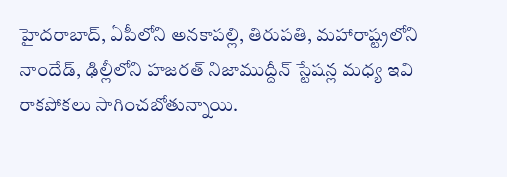హైదరాబాద్, ఏపీలోని అనకాపల్లి, తిరుపతి, మహారాష్ట్రలోని నాందేడ్, ఢిల్లీలోని హజరత్ నిజాముద్దీన్ స్టేషన్ల మధ్య ఇవి రాకపోకలు సాగించబోతున్నాయి.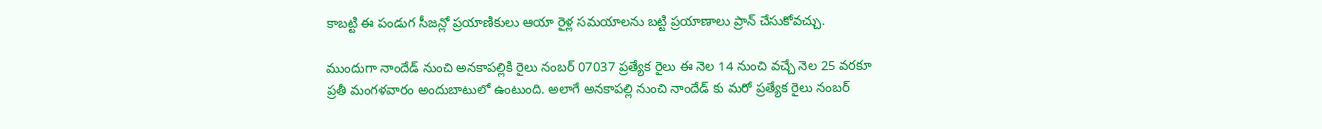కాబట్టి ఈ పండుగ సీజన్లో ప్రయాణికులు ఆయా రైళ్ల సమయాలను బట్టి ప్రయాణాలు ప్రాన్ చేసుకోవచ్చు.

ముందుగా నాందేడ్ నుంచి అనకాపల్లికి రైలు నంబర్ 07037 ప్రత్యేక రైలు ఈ నెల 14 నుంచి వచ్చే నెల 25 వరకూ ప్రతీ మంగళవారం అందుబాటులో ఉంటుంది. అలాగే అనకాపల్లి నుంచి నాందేడ్ కు మరో ప్రత్యేక రైలు నంబర్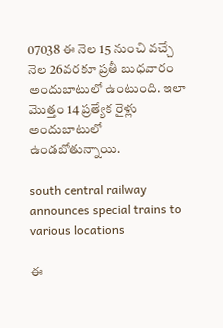07038 ఈ నెల 15 నుంచి వచ్చే నెల 26వరకూ ప్రతీ బుధవారం అందుబాటులో ఉంటుంది. ఇలా మొత్తం 14 ప్రత్యేక రైళ్లు అందుబాటులో ఉండబోతున్నాయి.

south central railway announces special trains to various locations

ఈ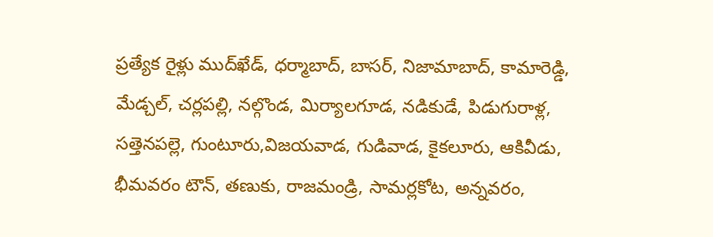ప్రత్యేక రైళ్లు ముద్‌ఖేడ్, ధర్మాబాద్, బాసర్, నిజామాబాద్, కామారెడ్డి, మేడ్చల్, చర్లపల్లి, నల్గొండ, మిర్యాలగూడ, నడికుడే, పిడుగురాళ్ల, సత్తెనపల్లె, గుంటూరు,విజయవాడ, గుడివాడ, కైకలూరు, ఆకివీడు, భీమవరం టౌన్, తణుకు, రాజమండ్రి, సామర్లకోట, అన్నవరం,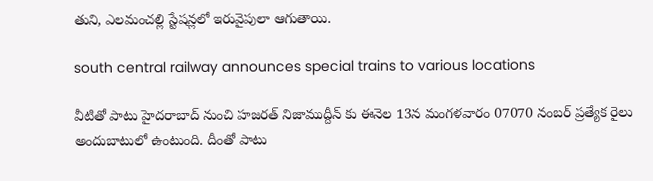తుని, ఎలమంచల్లి స్టేషన్లలో ఇరువైపులా ఆగుతాయి.

south central railway announces special trains to various locations

వీటితో పాటు హైదరాబాద్ నుంచి హజరత్ నిజాముద్దీన్ కు ఈనెల 13న మంగళవారం 07070 నంబర్ ప్రత్యేక రైలు అందుబాటులో ఉంటుంది. దీంతో పాటు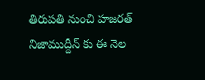తిరుపతి నుంచి హజరత్ నిజాముద్దీన్ కు ఈ నెల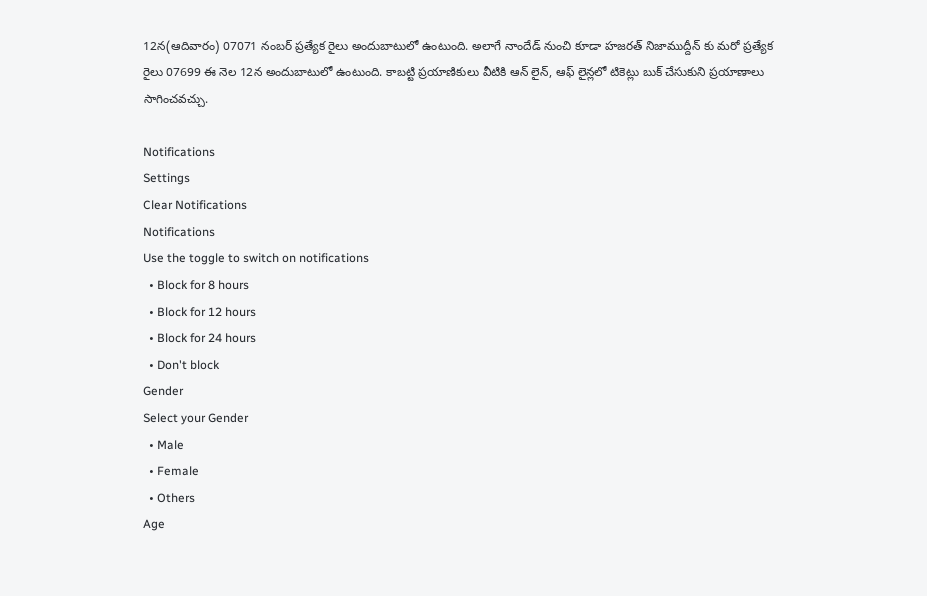12న(ఆదివారం) 07071 నంబర్ ప్రత్యేక రైలు అందుబాటులో ఉంటుంది. అలాగే నాందేడ్ నుంచి కూడా హజరత్ నిజాముద్దీన్ కు మరో ప్రత్యేక రైలు 07699 ఈ నెల 12న అందుబాటులో ఉంటుంది. కాబట్టి ప్రయాణికులు వీటికి ఆన్ లైన్, ఆఫ్ లైన్లలో టికెట్లు బుక్ చేసుకుని ప్రయాణాలు సాగించవచ్చు.

Notifications
Settings
Clear Notifications
Notifications
Use the toggle to switch on notifications
  • Block for 8 hours
  • Block for 12 hours
  • Block for 24 hours
  • Don't block
Gender
Select your Gender
  • Male
  • Female
  • Others
Age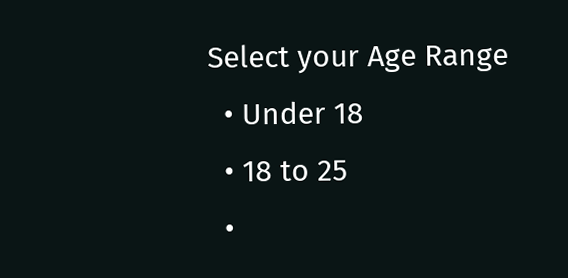Select your Age Range
  • Under 18
  • 18 to 25
  •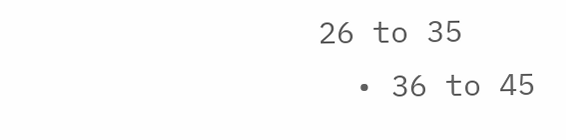26 to 35
  • 36 to 45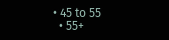• 45 to 55
  • 55+